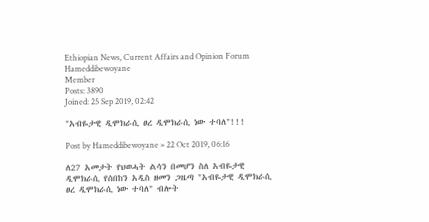Ethiopian News, Current Affairs and Opinion Forum
Hameddibewoyane
Member
Posts: 3890
Joined: 25 Sep 2019, 02:42

"አብዬታዊ ዲሞክራሲ ፀረ ዲሞክራሲ ነው ተባለ"!!!

Post by Hameddibewoyane » 22 Oct 2019, 06:16

ለ27 አመታት የህወሓት ልሳን በመሆን ስለ አብዬታዊ ዲሞክራሲ የሰበከን አዲስ ዘመን ጋዜጣ "አብዬታዊ ዲሞክራሲ ፀረ ዲሞክራሲ ነው ተባለ" ብሎት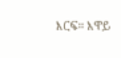እርፍ። እዋይ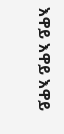እዋይ እዋይ እዋይ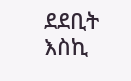ደደቢት እስኪ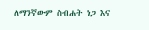ለማንኛውም ስብሐት ነጋ እና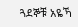ጓደኞቹ አዬኻ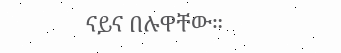ናይና በሉዋቸው።